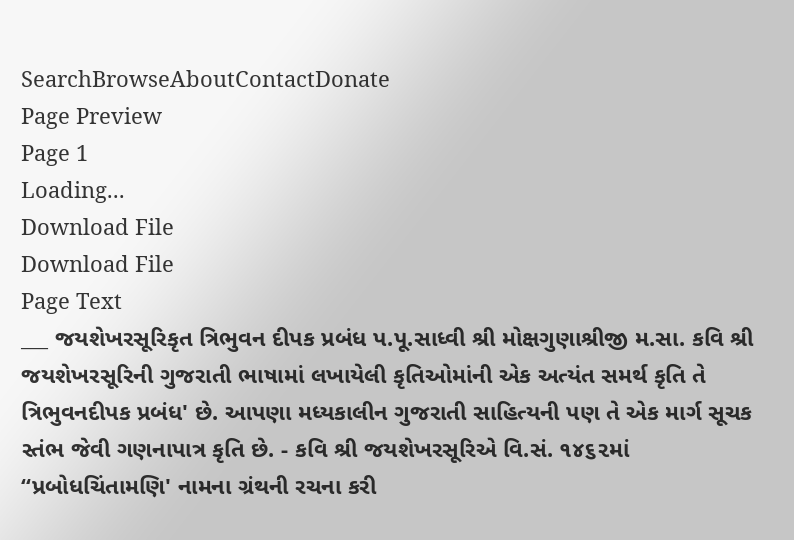SearchBrowseAboutContactDonate
Page Preview
Page 1
Loading...
Download File
Download File
Page Text
___ જયશેખરસૂરિકૃત ત્રિભુવન દીપક પ્રબંધ પ.પૂ.સાધ્વી શ્રી મોક્ષગુણાશ્રીજી મ.સા. કવિ શ્રી જયશેખરસૂરિની ગુજરાતી ભાષામાં લખાયેલી કૃતિઓમાંની એક અત્યંત સમર્થ કૃતિ તે ત્રિભુવનદીપક પ્રબંધ' છે. આપણા મધ્યકાલીન ગુજરાતી સાહિત્યની પણ તે એક માર્ગ સૂચક સ્તંભ જેવી ગણનાપાત્ર કૃતિ છે. - કવિ શ્રી જયશેખરસૂરિએ વિ.સં. ૧૪૬૨માં “પ્રબોધચિંતામણિ' નામના ગ્રંથની રચના કરી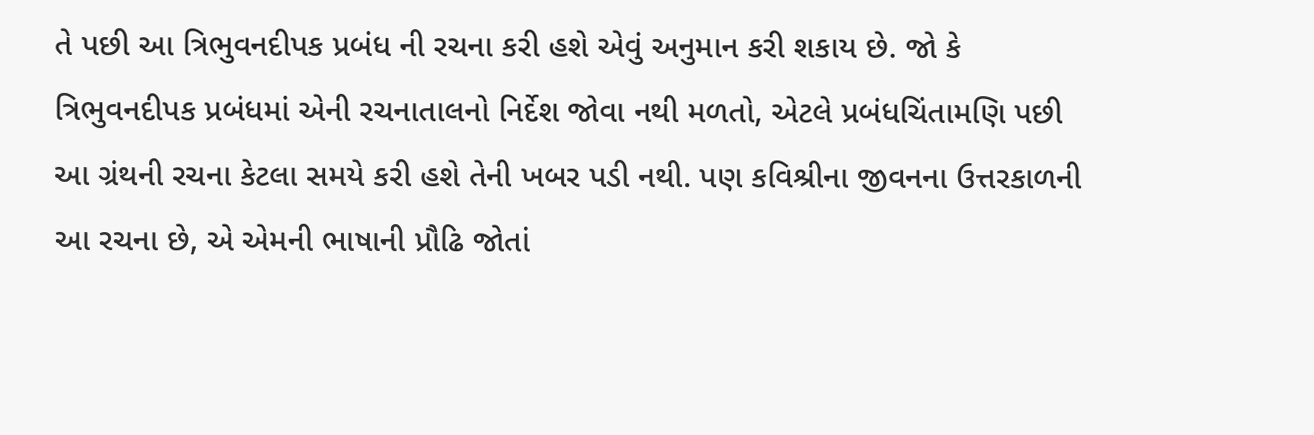તે પછી આ ત્રિભુવનદીપક પ્રબંધ ની રચના કરી હશે એવું અનુમાન કરી શકાય છે. જો કે ત્રિભુવનદીપક પ્રબંધમાં એની રચનાતાલનો નિર્દેશ જોવા નથી મળતો, એટલે પ્રબંધચિંતામણિ પછી આ ગ્રંથની રચના કેટલા સમયે કરી હશે તેની ખબર પડી નથી. પણ કવિશ્રીના જીવનના ઉત્તરકાળની આ રચના છે, એ એમની ભાષાની પ્રૌઢિ જોતાં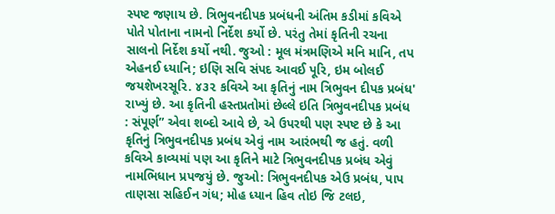સ્પષ્ટ જણાય છે. ત્રિભુવનદીપક પ્રબંધની અંતિમ કડીમાં કવિએ પોતે પોતાના નામનો નિર્દેશ કર્યો છે. પરંતુ તેમાં કૃતિની રચના સાલનો નિર્દેશ કર્યો નથી. જુઓ : મૂલ મંત્રમણિએ મનિ માનિ, તપ એહનઈ ધ્યાનિ; ઇણિ સવિ સંપદ આવઈ પૂરિ, ઇમ બોલઈ જયશેખરસૂરિ. ૪૩૨ કવિએ આ કૃતિનું નામ ત્રિભુવન દીપક પ્રબંધ' રાખ્યું છે. આ કૃતિની હસ્તપ્રતોમાં છેલ્લે ઇતિ ત્રિભુવનદીપક પ્રબંધ : સંપૂર્ણ” એવા શબ્દો આવે છે, એ ઉપરથી પણ સ્પષ્ટ છે કે આ કૃતિનું ત્રિભુવનદીપક પ્રબંધ એવું નામ આરંભથી જ હતું. વળી કવિએ કાવ્યમાં પણ આ કૃતિને માટે ત્રિભુવનદીપક પ્રબંધ એવું નામભિધાન પ્રપજયું છે. જુઓ: ત્રિભુવનદીપક એઉ પ્રબંધ, પાપ તાણસા સહિઈન ગંધ; મોહ ધ્યાન હિવ તોઇ જિ ટલઇ,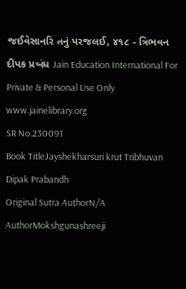જઈવેસાનરિ તનું પરજલઈ, ૪૧૮ - ત્રિભવન દીપક પ્રબંધ Jain Education International For Private & Personal Use Only www.jainelibrary.org
SR No.230091
Book TitleJayshekharsuri krut Tribhuvan Dipak Prabandh
Original Sutra AuthorN/A
AuthorMokshgunashreeji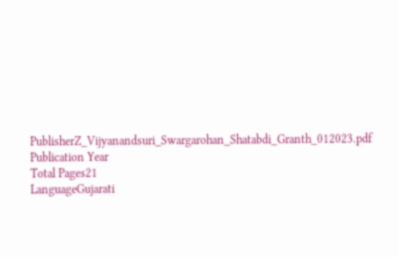PublisherZ_Vijyanandsuri_Swargarohan_Shatabdi_Granth_012023.pdf
Publication Year
Total Pages21
LanguageGujarati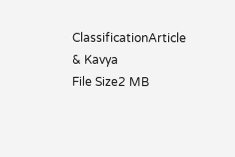ClassificationArticle & Kavya
File Size2 MB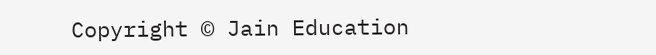Copyright © Jain Education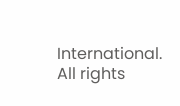International. All rights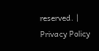reserved. | Privacy Policy